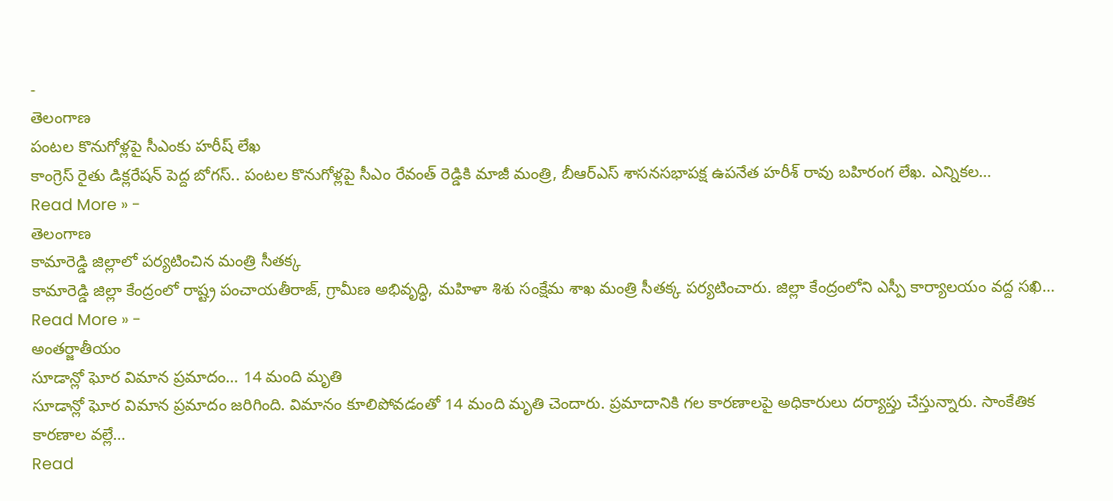-
తెలంగాణ
పంటల కొనుగోళ్లపై సీఎంకు హరీష్ లేఖ
కాంగ్రెస్ రైతు డిక్లరేషన్ పెద్ద బోగస్.. పంటల కొనుగోళ్లపై సీఎం రేవంత్ రెడ్డికి మాజీ మంత్రి, బీఆర్ఎస్ శాసనసభాపక్ష ఉపనేత హరీశ్ రావు బహిరంగ లేఖ. ఎన్నికల…
Read More » -
తెలంగాణ
కామారెడ్డి జిల్లాలో పర్యటించిన మంత్రి సీతక్క
కామారెడ్డి జిల్లా కేంద్రంలో రాష్ట్ర పంచాయతీరాజ్, గ్రామీణ అభివృద్ధి, మహిళా శిశు సంక్షేమ శాఖ మంత్రి సీతక్క పర్యటించారు. జిల్లా కేంద్రంలోని ఎస్పీ కార్యాలయం వద్ద సఖి…
Read More » -
అంతర్జాతీయం
సూడాన్లో ఘోర విమాన ప్రమాదం… 14 మంది మృతి
సూడాన్లో ఘోర విమాన ప్రమాదం జరిగింది. విమానం కూలిపోవడంతో 14 మంది మృతి చెందారు. ప్రమాదానికి గల కారణాలపై అధికారులు దర్యాప్తు చేస్తున్నారు. సాంకేతిక కారణాల వల్లే…
Read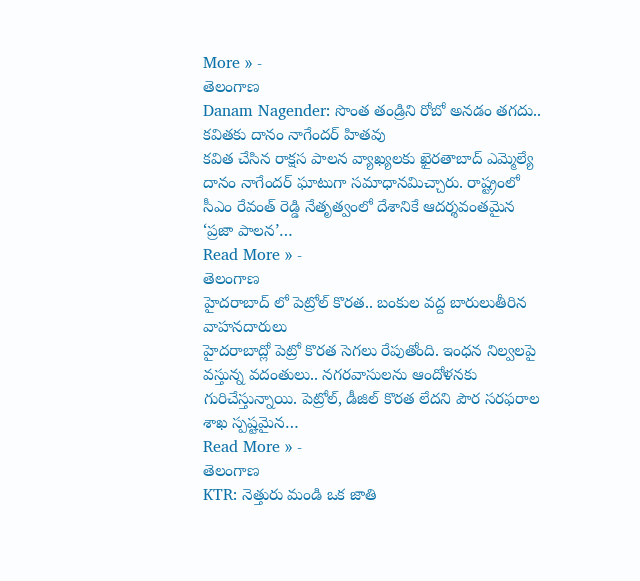More » -
తెలంగాణ
Danam Nagender: సొంత తండ్రిని రోబో అనడం తగదు.. కవితకు దానం నాగేందర్ హితవు
కవిత చేసిన రాక్షస పాలన వ్యాఖ్యలకు ఖైరతాబాద్ ఎమ్మెల్యే దానం నాగేందర్ ఘాటుగా సమాధానమిచ్చారు. రాష్ట్రంలో సీఎం రేవంత్ రెడ్డి నేతృత్వంలో దేశానికే ఆదర్శవంతమైన ‘ప్రజా పాలన’…
Read More » -
తెలంగాణ
హైదరాబాద్ లో పెట్రోల్ కొరత.. బంకుల వద్ద బారులుతీరిన వాహనదారులు
హైదరాబాద్లో పెట్రో కొరత సెగలు రేపుతోంది. ఇంధన నిల్వలపై వస్తున్న వదంతులు.. నగరవాసులను ఆందోళనకు గురిచేస్తున్నాయి. పెట్రోల్, డీజిల్ కొరత లేదని పౌర సరఫరాల శాఖ స్పష్టమైన…
Read More » -
తెలంగాణ
KTR: నెత్తురు మండి ఒక జాతి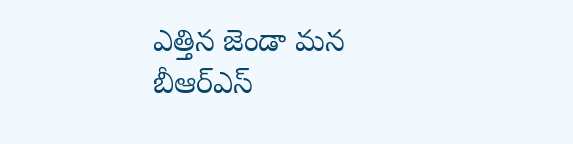ఎత్తిన జెండా మన బీఆర్ఎస్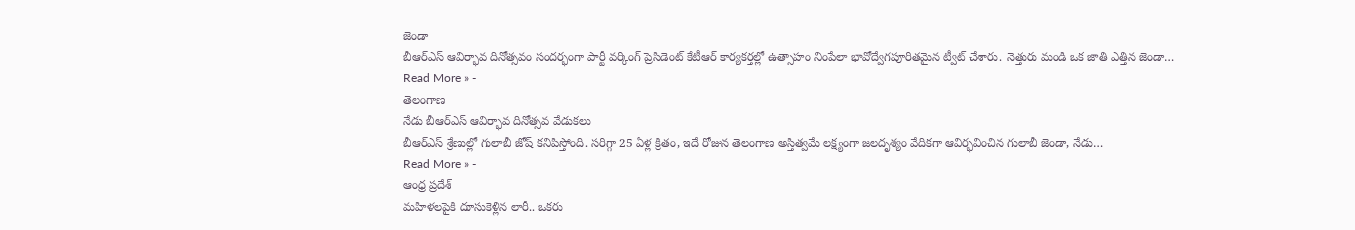జెండా
బీఆర్ఎస్ ఆవిర్భావ దినోత్సవం సందర్భంగా పార్టీ వర్కింగ్ ప్రెసిడెంట్ కేటీఆర్ కార్యకర్తల్లో ఉత్సాహం నింపేలా భావోద్వేగపూరితమైన ట్వీట్ చేశారు. నెత్తురు మండి ఒక జాతి ఎత్తిన జెండా…
Read More » -
తెలంగాణ
నేడు బీఆర్ఎస్ ఆవిర్భావ దినోత్సవ వేడుకలు
బీఆర్ఎస్ శ్రేణుల్లో గులాబీ జోష్ కనిపిస్తోంది. సరిగ్గా 25 ఏళ్ల క్రితం, ఇదే రోజున తెలంగాణ అస్తిత్వమే లక్ష్యంగా జలదృశ్యం వేదికగా ఆవిర్భవించిన గులాబీ జెండా, నేడు…
Read More » -
ఆంధ్ర ప్రదేశ్
మహిళలపైకి దూసుకెళ్లిన లారీ.. ఒకరు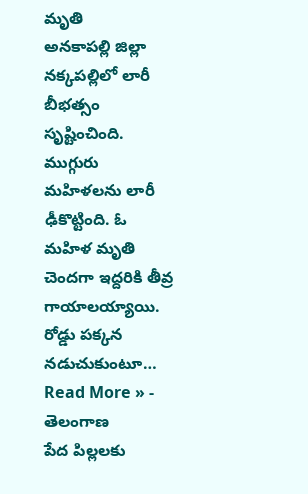మృతి
అనకాపల్లి జిల్లా నక్కపల్లిలో లారీ బీభత్సం సృష్టించింది. ముగ్గురు మహిళలను లారీ ఢీకొట్టింది. ఓ మహిళ మృతి చెందగా ఇద్దరికి తీవ్ర గాయాలయ్యాయి. రోడ్డు పక్కన నడుచుకుంటూ…
Read More » -
తెలంగాణ
పేద పిల్లలకు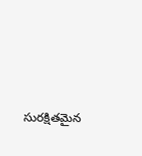సురక్షితమైన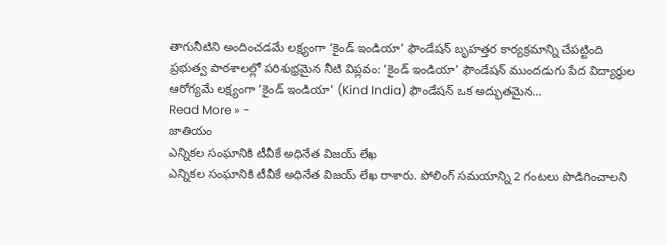తాగునీటిని అందించడమే లక్ష్యంగా ‘కైండ్ ఇండియా’ ఫౌండేషన్ బృహత్తర కార్యక్రమాన్ని చేపట్టింది
ప్రభుత్వ పాఠశాలల్లో పరిశుభ్రమైన నీటి విప్లవం: ‘కైండ్ ఇండియా’ ఫౌండేషన్ ముందడుగు పేద విద్యార్థుల ఆరోగ్యమే లక్ష్యంగా ‘కైండ్ ఇండియా’ (Kind India) ఫౌండేషన్ ఒక అద్భుతమైన…
Read More » -
జాతియం
ఎన్నికల సంఘానికి టీవీకే అధినేత విజయ్ లేఖ
ఎన్నికల సంఘానికి టీవీకే అధినేత విజయ్ లేఖ రాశారు. పోలింగ్ సమయాన్ని 2 గంటలు పొడిగించాలని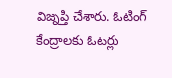విజ్నప్తి చేశారు. ఓటింగ్ కేంద్రాలకు ఓటర్లు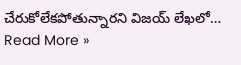చేరుకోలేకపోతున్నారని విజయ్ లేఖలో…
Read More »